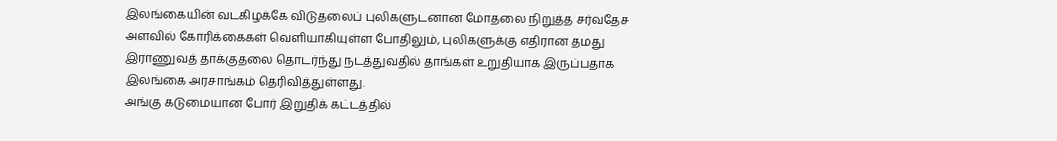இலங்கையின் வடகிழக்கே விடுதலைப் புலிகளுடனான மோதலை நிறுத்த சர்வதேச அளவில் கோரிக்கைகள் வெளியாகியுள்ள போதிலும், புலிகளுக்கு எதிரான தமது இராணுவத் தாக்குதலை தொடர்ந்து நடத்துவதில் தாங்கள் உறுதியாக இருப்பதாக இலங்கை அரசாங்கம் தெரிவித்துள்ளது.
அங்கு கடுமையான போர் இறுதிக் கட்டத்தில்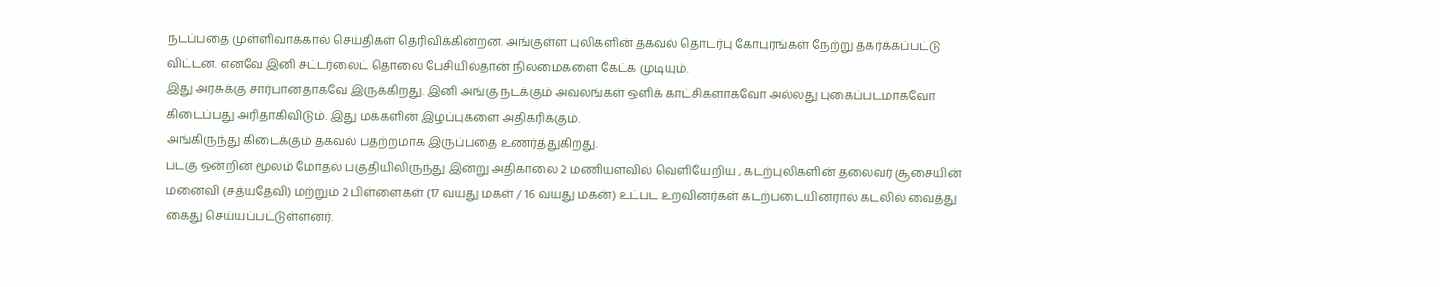நடப்பதை முள்ளிவாக்கால் செய்திகள் தெரிவிக்கின்றன. அங்குள்ள புலிகளின் தகவல் தொடர்பு கோபுரங்கள் நேற்று தகர்க்கப்பட்டு விட்டன. எனவே இனி சட்டர்லைட் தொலை பேசியில்தான் நிலமைகளை கேட்க முடியும்.
இது அரசுக்கு சார்பானதாகவே இருக்கிறது. இனி அங்கு நடக்கும் அவலங்கள் ஒளிக் காட்சிகளாகவோ அல்லது புகைப்படமாகவோ கிடைப்பது அரிதாகிவிடும். இது மக்களின் இழப்புகளை அதிகரிக்கும்.
அங்கிருந்து கிடைக்கும் தகவல் பதற்றமாக இருப்பதை உணர்த்துகிறது.
படகு ஒன்றின் மூலம் மோதல் பகுதியிலிருந்து இன்று அதிகாலை 2 மணியளவில் வெளியேறிய , கடற்புலிகளின் தலைவர் சூசையின் மனைவி (சத்யதேவி) மற்றும் 2 பிள்ளைகள் (17 வயது மகள் / 16 வயது மகன்) உட்பட உறவினர்கள் கடற்படையினரால் கடலில் வைத்து கைது செய்யப்பட்டுள்ளனர்.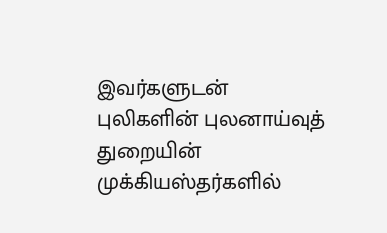இவர்களுடன் புலிகளின் புலனாய்வுத் துறையின் முக்கியஸ்தர்களில்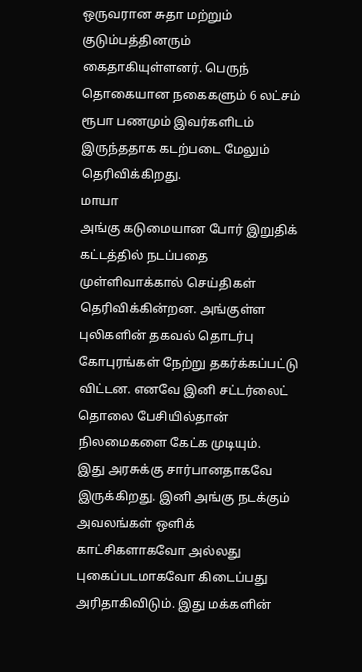ஒருவரான சுதா மற்றும் குடும்பத்தினரும் கைதாகியுள்ளனர். பெருந் தொகையான நகைகளும் 6 லட்சம் ரூபா பணமும் இவர்களிடம் இருந்ததாக கடற்படை மேலும் தெரிவிக்கிறது.
மாயா
அங்கு கடுமையான போர் இறுதிக் கட்டத்தில் நடப்பதை முள்ளிவாக்கால் செய்திகள் தெரிவிக்கின்றன. அங்குள்ள புலிகளின் தகவல் தொடர்பு கோபுரங்கள் நேற்று தகர்க்கப்பட்டு விட்டன. எனவே இனி சட்டர்லைட் தொலை பேசியில்தான் நிலமைகளை கேட்க முடியும்.
இது அரசுக்கு சார்பானதாகவே இருக்கிறது. இனி அங்கு நடக்கும் அவலங்கள் ஒளிக் காட்சிகளாகவோ அல்லது புகைப்படமாகவோ கிடைப்பது அரிதாகிவிடும். இது மக்களின்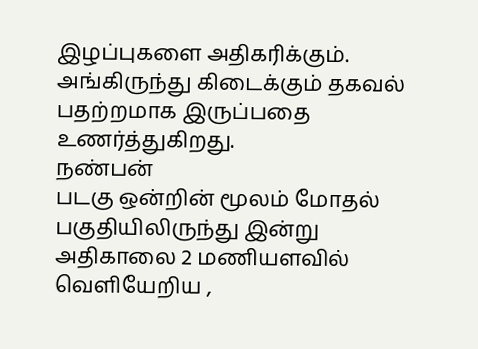இழப்புகளை அதிகரிக்கும்.
அங்கிருந்து கிடைக்கும் தகவல் பதற்றமாக இருப்பதை உணர்த்துகிறது.
நண்பன்
படகு ஒன்றின் மூலம் மோதல் பகுதியிலிருந்து இன்று அதிகாலை 2 மணியளவில் வெளியேறிய ,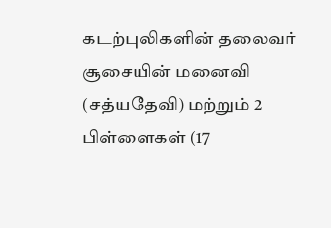கடற்புலிகளின் தலைவர் சூசையின் மனைவி (சத்யதேவி) மற்றும் 2 பிள்ளைகள் (17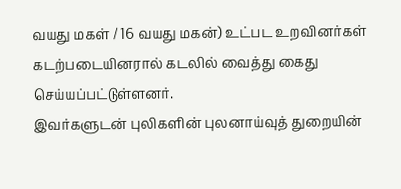வயது மகள் / 16 வயது மகன்) உட்பட உறவினர்கள் கடற்படையினரால் கடலில் வைத்து கைது செய்யப்பட்டுள்ளனர்.
இவர்களுடன் புலிகளின் புலனாய்வுத் துறையின்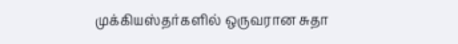முக்கியஸ்தர்களில் ஒருவரான சுதா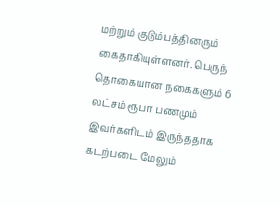மற்றும் குடும்பத்தினரும் கைதாகியுள்ளனர். பெருந் தொகையான நகைகளும் 6 லட்சம் ரூபா பணமும் இவர்களிடம் இருந்ததாக கடற்படை மேலும்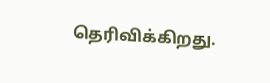தெரிவிக்கிறது.